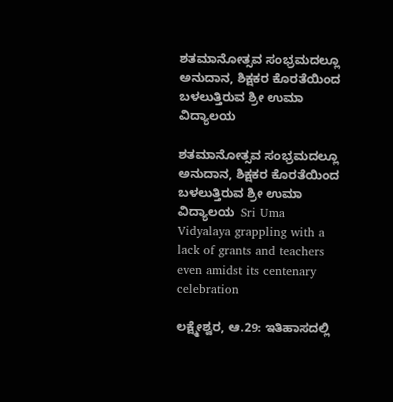ಶತಮಾನೋತ್ಸವ ಸಂಭ್ರಮದಲ್ಲೂ ಅನುದಾನ, ಶಿಕ್ಷಕರ ಕೊರತೆಯಿಂದ ಬಳಲುತ್ತಿರುವ ಶ್ರೀ ಉಮಾ ವಿದ್ಯಾಲಯ

ಶತಮಾನೋತ್ಸವ ಸಂಭ್ರಮದಲ್ಲೂ ಅನುದಾನ, ಶಿಕ್ಷಕರ ಕೊರತೆಯಿಂದ ಬಳಲುತ್ತಿರುವ ಶ್ರೀ ಉಮಾ ವಿದ್ಯಾಲಯ  Sri Uma Vidyalaya grappling with a lack of grants and teachers even amidst its centenary celebration

ಲಕ್ಷ್ಮೇಶ್ವರ, ಆ.29: ಇತಿಹಾಸದಲ್ಲಿ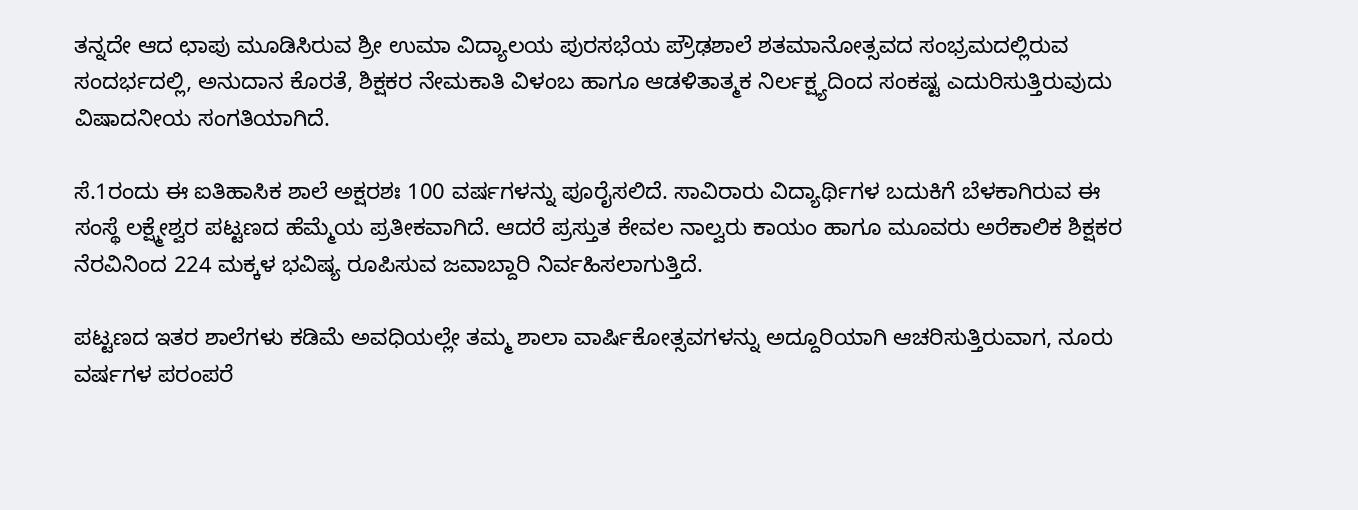ತನ್ನದೇ ಆದ ಛಾಪು ಮೂಡಿಸಿರುವ ಶ್ರೀ ಉಮಾ ವಿದ್ಯಾಲಯ ಪುರಸಭೆಯ ಪ್ರೌಢಶಾಲೆ ಶತಮಾನೋತ್ಸವದ ಸಂಭ್ರಮದಲ್ಲಿರುವ ಸಂದರ್ಭದಲ್ಲಿ, ಅನುದಾನ ಕೊರತೆ, ಶಿಕ್ಷಕರ ನೇಮಕಾತಿ ವಿಳಂಬ ಹಾಗೂ ಆಡಳಿತಾತ್ಮಕ ನಿರ್ಲಕ್ಷ್ಯದಿಂದ ಸಂಕಷ್ಟ ಎದುರಿಸುತ್ತಿರುವುದು ವಿಷಾದನೀಯ ಸಂಗತಿಯಾಗಿದೆ.

ಸೆ.1ರಂದು ಈ ಐತಿಹಾಸಿಕ ಶಾಲೆ ಅಕ್ಷರಶಃ 100 ವರ್ಷಗಳನ್ನು ಪೂರೈಸಲಿದೆ. ಸಾವಿರಾರು ವಿದ್ಯಾರ್ಥಿಗಳ ಬದುಕಿಗೆ ಬೆಳಕಾಗಿರುವ ಈ ಸಂಸ್ಥೆ ಲಕ್ಷ್ಮೇಶ್ವರ ಪಟ್ಟಣದ ಹೆಮ್ಮೆಯ ಪ್ರತೀಕವಾಗಿದೆ. ಆದರೆ ಪ್ರಸ್ತುತ ಕೇವಲ ನಾಲ್ವರು ಕಾಯಂ ಹಾಗೂ ಮೂವರು ಅರೆಕಾಲಿಕ ಶಿಕ್ಷಕರ ನೆರವಿನಿಂದ 224 ಮಕ್ಕಳ ಭವಿಷ್ಯ ರೂಪಿಸುವ ಜವಾಬ್ದಾರಿ ನಿರ್ವಹಿಸಲಾಗುತ್ತಿದೆ.

ಪಟ್ಟಣದ ಇತರ ಶಾಲೆಗಳು ಕಡಿಮೆ ಅವಧಿಯಲ್ಲೇ ತಮ್ಮ ಶಾಲಾ ವಾರ್ಷಿಕೋತ್ಸವಗಳನ್ನು ಅದ್ದೂರಿಯಾಗಿ ಆಚರಿಸುತ್ತಿರುವಾಗ, ನೂರು ವರ್ಷಗಳ ಪರಂಪರೆ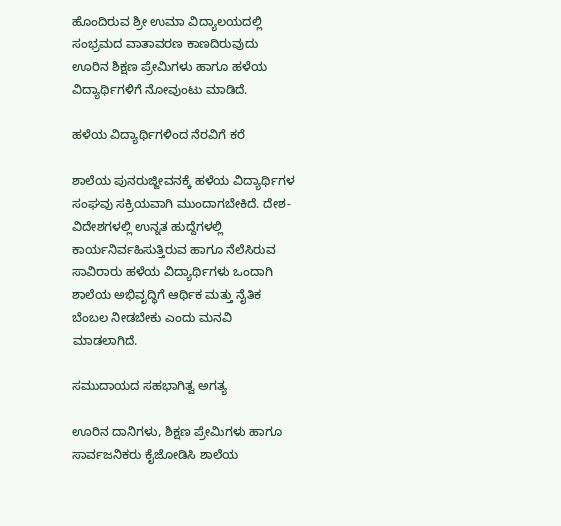ಹೊಂದಿರುವ ಶ್ರೀ ಉಮಾ ವಿದ್ಯಾಲಯದಲ್ಲಿ ಸಂಭ್ರಮದ ವಾತಾವರಣ ಕಾಣದಿರುವುದು ಊರಿನ ಶಿಕ್ಷಣ ಪ್ರೇಮಿಗಳು ಹಾಗೂ ಹಳೆಯ ವಿದ್ಯಾರ್ಥಿಗಳಿಗೆ ನೋವುಂಟು ಮಾಡಿದೆ.

ಹಳೆಯ ವಿದ್ಯಾರ್ಥಿಗಳಿಂದ ನೆರವಿಗೆ ಕರೆ

ಶಾಲೆಯ ಪುನರುಜ್ಜೀವನಕ್ಕೆ ಹಳೆಯ ವಿದ್ಯಾರ್ಥಿಗಳ ಸಂಘವು ಸಕ್ರಿಯವಾಗಿ ಮುಂದಾಗಬೇಕಿದೆ. ದೇಶ-ವಿದೇಶಗಳಲ್ಲಿ ಉನ್ನತ ಹುದ್ದೆಗಳಲ್ಲಿ ಕಾರ್ಯನಿರ್ವಹಿಸುತ್ತಿರುವ ಹಾಗೂ ನೆಲೆಸಿರುವ ಸಾವಿರಾರು ಹಳೆಯ ವಿದ್ಯಾರ್ಥಿಗಳು ಒಂದಾಗಿ ಶಾಲೆಯ ಅಭಿವೃದ್ಧಿಗೆ ಆರ್ಥಿಕ ಮತ್ತು ನೈತಿಕ ಬೆಂಬಲ ನೀಡಬೇಕು ಎಂದು ಮನವಿ ಮಾಡಲಾಗಿದೆ.

ಸಮುದಾಯದ ಸಹಭಾಗಿತ್ವ ಅಗತ್ಯ

ಊರಿನ ದಾನಿಗಳು, ಶಿಕ್ಷಣ ಪ್ರೇಮಿಗಳು ಹಾಗೂ ಸಾರ್ವಜನಿಕರು ಕೈಜೋಡಿಸಿ ಶಾಲೆಯ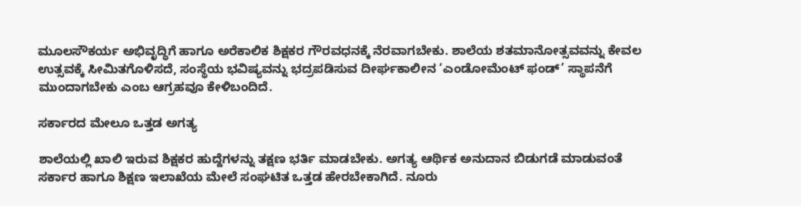ಮೂಲಸೌಕರ್ಯ ಅಭಿವೃದ್ಧಿಗೆ ಹಾಗೂ ಅರೆಕಾಲಿಕ ಶಿಕ್ಷಕರ ಗೌರವಧನಕ್ಕೆ ನೆರವಾಗಬೇಕು. ಶಾಲೆಯ ಶತಮಾನೋತ್ಸವವನ್ನು ಕೇವಲ ಉತ್ಸವಕ್ಕೆ ಸೀಮಿತಗೊಳಿಸದೆ, ಸಂಸ್ಥೆಯ ಭವಿಷ್ಯವನ್ನು ಭದ್ರಪಡಿಸುವ ದೀರ್ಘಕಾಲೀನ ‘ಎಂಡೋಮೆಂಟ್ ಫಂಡ್‌’ ಸ್ಥಾಪನೆಗೆ ಮುಂದಾಗಬೇಕು ಎಂಬ ಆಗ್ರಹವೂ ಕೇಳಿಬಂದಿದೆ.

ಸರ್ಕಾರದ ಮೇಲೂ ಒತ್ತಡ ಅಗತ್ಯ

ಶಾಲೆಯಲ್ಲಿ ಖಾಲಿ ಇರುವ ಶಿಕ್ಷಕರ ಹುದ್ದೆಗಳನ್ನು ತಕ್ಷಣ ಭರ್ತಿ ಮಾಡಬೇಕು. ಅಗತ್ಯ ಆರ್ಥಿಕ ಅನುದಾನ ಬಿಡುಗಡೆ ಮಾಡುವಂತೆ ಸರ್ಕಾರ ಹಾಗೂ ಶಿಕ್ಷಣ ಇಲಾಖೆಯ ಮೇಲೆ ಸಂಘಟಿತ ಒತ್ತಡ ಹೇರಬೇಕಾಗಿದೆ. ನೂರು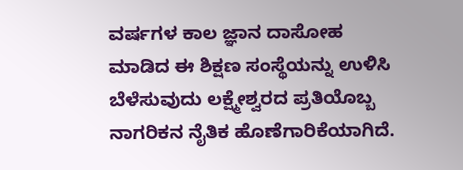ವರ್ಷಗಳ ಕಾಲ ಜ್ಞಾನ ದಾಸೋಹ ಮಾಡಿದ ಈ ಶಿಕ್ಷಣ ಸಂಸ್ಥೆಯನ್ನು ಉಳಿಸಿ ಬೆಳೆಸುವುದು ಲಕ್ಷ್ಮೇಶ್ವರದ ಪ್ರತಿಯೊಬ್ಬ ನಾಗರಿಕನ ನೈತಿಕ ಹೊಣೆಗಾರಿಕೆಯಾಗಿದೆ.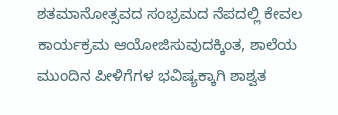ಶತಮಾನೋತ್ಸವದ ಸಂಭ್ರಮದ ನೆಪದಲ್ಲಿ ಕೇವಲ ಕಾರ್ಯಕ್ರಮ ಆಯೋಜಿಸುವುದಕ್ಕಿಂತ, ಶಾಲೆಯ ಮುಂದಿನ ಪೀಳಿಗೆಗಳ ಭವಿಷ್ಯಕ್ಕಾಗಿ ಶಾಶ್ವತ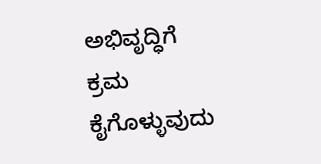ಅಭಿವೃದ್ಧಿಗೆ ಕ್ರಮ ಕೈಗೊಳ್ಳುವುದು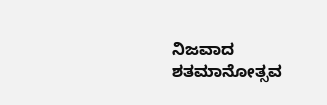ನಿಜವಾದ ಶತಮಾನೋತ್ಸವ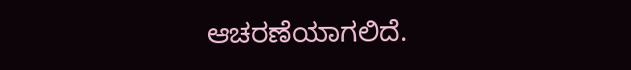ಆಚರಣೆಯಾಗಲಿದೆ.